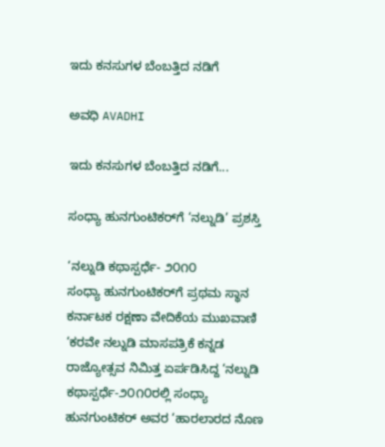ಇದು ಕನಸುಗಳ ಬೆಂಬತ್ತಿದ ನಡಿಗೆ‍

ಅವಧಿ AVADHI

ಇದು ಕನಸುಗಳ ಬೆಂಬತ್ತಿದ ನಡಿಗೆ...

ಸಂಧ್ಯಾ ಹುನಗುಂಟಿಕರ್‌ಗೆ ‘ನಲ್ನುಡಿ’ ಪ್ರಶಸ್ತಿ

‘ನಲ್ನುಡಿ ಕಥಾಸ್ಪರ್ಧೆ- ೨೦೧೦
ಸಂಧ್ಯಾ ಹುನಗುಂಟಿಕರ್‌ಗೆ ಪ್ರಥಮ ಸ್ಥಾನ
ಕರ್ನಾಟಕ ರಕ್ಷಣಾ ವೇದಿಕೆಯ ಮುಖವಾಣಿ ‘ಕರವೇ ನಲ್ನುಡಿ ಮಾಸಪತ್ರಿಕೆ ಕನ್ನಡ ರಾಜ್ಯೋತ್ಸವ ನಿಮಿತ್ತ ಏರ್ಪಡಿಸಿದ್ದ ‘ನಲ್ನುಡಿ ಕಥಾಸ್ಪರ್ಧೆ-೨೦೧೦ರಲ್ಲಿ ಸಂಧ್ಯಾ ಹುನಗುಂಟಿಕರ್ ಅವರ ‘ಹಾರಲಾರದ ನೊಣ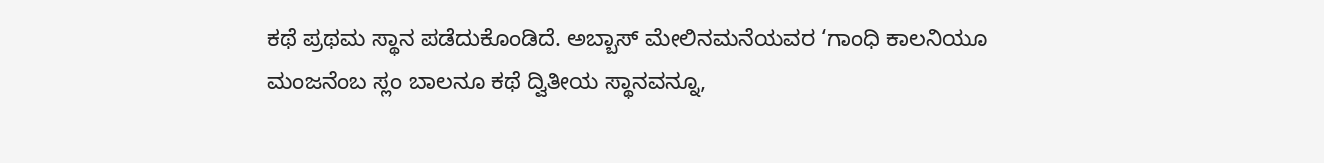ಕಥೆ ಪ್ರಥಮ ಸ್ಥಾನ ಪಡೆದುಕೊಂಡಿದೆ. ಅಬ್ಬಾಸ್ ಮೇಲಿನಮನೆಯವರ ‘ಗಾಂಧಿ ಕಾಲನಿಯೂ ಮಂಜನೆಂಬ ಸ್ಲಂ ಬಾಲನೂ ಕಥೆ ದ್ವಿತೀಯ ಸ್ಥಾನವನ್ನೂ,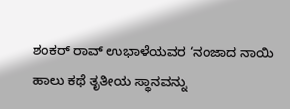ಶಂಕರ್ ರಾವ್ ಉಭಾಳೆಯವರ ‘ನಂಜಾದ ನಾಯಿ ಹಾಲು ಕಥೆ ತೃತೀಯ ಸ್ಥಾನವನ್ನು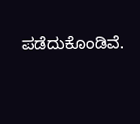ಪಡೆದುಕೊಂಡಿವೆ.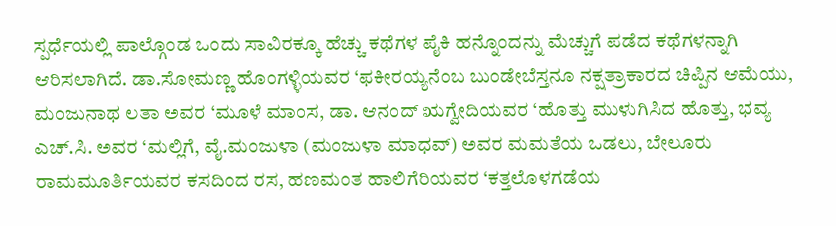ಸ್ಪರ್ಧೆಯಲ್ಲಿ ಪಾಲ್ಗೊಂಡ ಒಂದು ಸಾವಿರಕ್ಕೂ ಹೆಚ್ಚು ಕಥೆಗಳ ಪೈಕಿ ಹನ್ನೊಂದನ್ನು ಮೆಚ್ಚುಗೆ ಪಡೆದ ಕಥೆಗಳನ್ನಾಗಿ ಆರಿಸಲಾಗಿದೆ. ಡಾ.ಸೋಮಣ್ಣ ಹೊಂಗಳ್ಳಿಯವರ ‘ಫಕೀರಯ್ಯನೆಂಬ ಬುಂಡೇಬೆಸ್ತನೂ ನಕ್ಷತ್ರಾಕಾರದ ಚಿಪ್ಪಿನ ಆಮೆಯು, ಮಂಜುನಾಥ ಲತಾ ಅವರ ‘ಮೂಳೆ ಮಾಂಸ, ಡಾ. ಆನಂದ್ ಋಗ್ವೇದಿಯವರ ‘ಹೊತ್ತು ಮುಳುಗಿಸಿದ ಹೊತ್ತು, ಭವ್ಯ ಎಚ್.ಸಿ. ಅವರ ‘ಮಲ್ಲಿಗೆ, ವೈ.ಮಂಜುಳಾ (ಮಂಜುಳಾ ಮಾಧವ್) ಅವರ ಮಮತೆಯ ಒಡಲು, ಬೇಲೂರು ರಾಮಮೂರ್ತಿಯವರ ಕಸದಿಂದ ರಸ, ಹಣಮಂತ ಹಾಲಿಗೆರಿಯವರ ‘ಕತ್ತಲೊಳಗಡೆಯ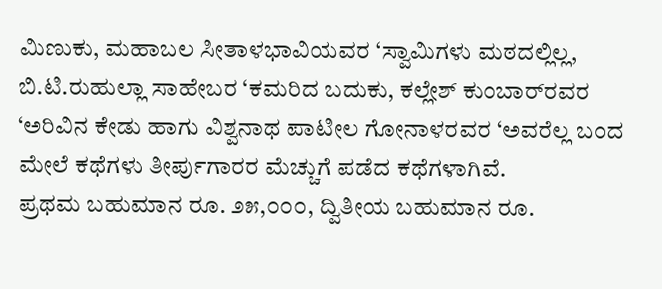ಮಿಣುಕು, ಮಹಾಬಲ ಸೀತಾಳಭಾವಿಯವರ ‘ಸ್ವಾಮಿಗಳು ಮಠದಲ್ಲಿಲ್ಲ, ಬಿ.ಟಿ.ರುಹುಲ್ಲಾ ಸಾಹೇಬರ ‘ಕಮರಿದ ಬದುಕು, ಕಲ್ಲೇಶ್ ಕುಂಬಾರ್‌ರವರ ‘ಅರಿವಿನ ಕೇಡು ಹಾಗು ವಿಶ್ವನಾಥ ಪಾಟೀಲ ಗೋನಾಳರವರ ‘ಅವರೆಲ್ಲ ಬಂದ ಮೇಲೆ ಕಥೆಗಳು ತೀರ್ಪುಗಾರರ ಮೆಚ್ಚುಗೆ ಪಡೆದ ಕಥೆಗಳಾಗಿವೆ.
ಪ್ರಥಮ ಬಹುಮಾನ ರೂ. ೨೫,೦೦೦, ದ್ವಿತೀಯ ಬಹುಮಾನ ರೂ.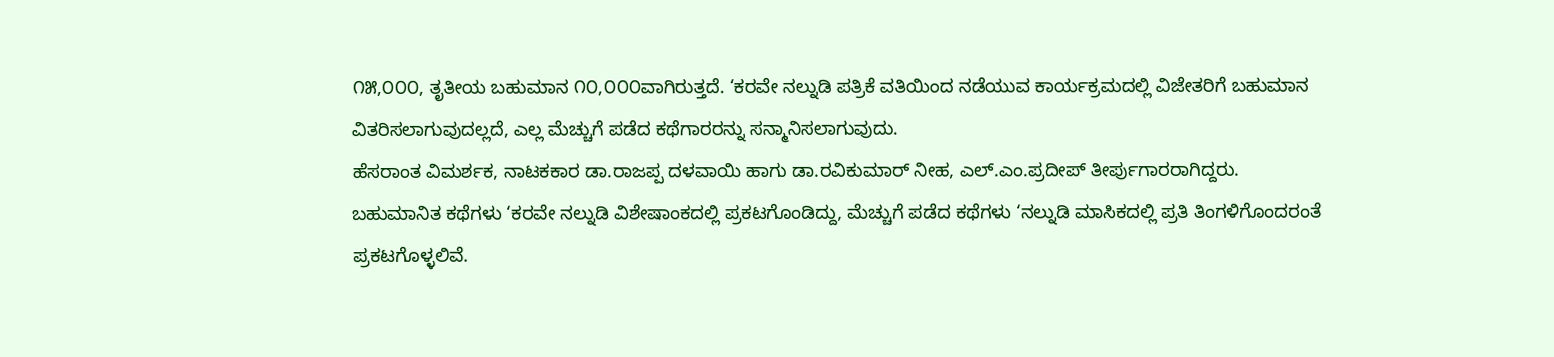೧೫,೦೦೦, ತೃತೀಯ ಬಹುಮಾನ ೧೦,೦೦೦ವಾಗಿರುತ್ತದೆ. ‘ಕರವೇ ನಲ್ನುಡಿ ಪತ್ರಿಕೆ ವತಿಯಿಂದ ನಡೆಯುವ ಕಾರ್ಯಕ್ರಮದಲ್ಲಿ ವಿಜೇತರಿಗೆ ಬಹುಮಾನ ವಿತರಿಸಲಾಗುವುದಲ್ಲದೆ, ಎಲ್ಲ ಮೆಚ್ಚುಗೆ ಪಡೆದ ಕಥೆಗಾರರನ್ನು ಸನ್ಮಾನಿಸಲಾಗುವುದು.
ಹೆಸರಾಂತ ವಿಮರ್ಶಕ, ನಾಟಕಕಾರ ಡಾ.ರಾಜಪ್ಪ ದಳವಾಯಿ ಹಾಗು ಡಾ.ರವಿಕುಮಾರ್ ನೀಹ, ಎಲ್.ಎಂ.ಪ್ರದೀಪ್ ತೀರ್ಪುಗಾರರಾಗಿದ್ದರು. ಬಹುಮಾನಿತ ಕಥೆಗಳು ‘ಕರವೇ ನಲ್ನುಡಿ ವಿಶೇಷಾಂಕದಲ್ಲಿ ಪ್ರಕಟಗೊಂಡಿದ್ದು, ಮೆಚ್ಚುಗೆ ಪಡೆದ ಕಥೆಗಳು ‘ನಲ್ನುಡಿ ಮಾಸಿಕದಲ್ಲಿ ಪ್ರತಿ ತಿಂಗಳಿಗೊಂದರಂತೆ ಪ್ರಕಟಗೊಳ್ಳಲಿವೆ.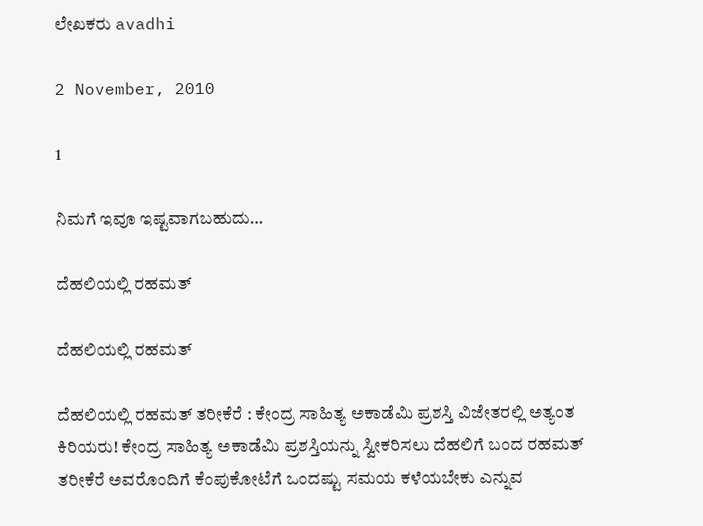ಲೇಖಕರು avadhi

2 November, 2010

1

ನಿಮಗೆ ಇವೂ ಇಷ್ಟವಾಗಬಹುದು…

ದೆಹಲಿಯಲ್ಲಿ ರಹಮತ್

ದೆಹಲಿಯಲ್ಲಿ ರಹಮತ್

ದೆಹಲಿಯಲ್ಲಿ ರಹಮತ್ ತರೀಕೆರೆ : ಕೇಂದ್ರ ಸಾಹಿತ್ಯ ಅಕಾಡೆಮಿ ಪ್ರಶಸ್ತಿ ವಿಜೇತರಲ್ಲಿ ಅತ್ಯಂತ ಕಿರಿಯರು! ಕೇಂದ್ರ ಸಾಹಿತ್ಯ ಅಕಾಡೆಮಿ ಪ್ರಶಸ್ತಿಯನ್ನು ಸ್ವೀಕರಿಸಲು ದೆಹಲಿಗೆ ಬಂದ ರಹಮತ್ ತರೀಕೆರೆ ಅವರೊಂದಿಗೆ ಕೆಂಪುಕೋಟೆಗೆ ಒಂದಷ್ಟು ಸಮಯ ಕಳೆಯಬೇಕು ಎನ್ನುವ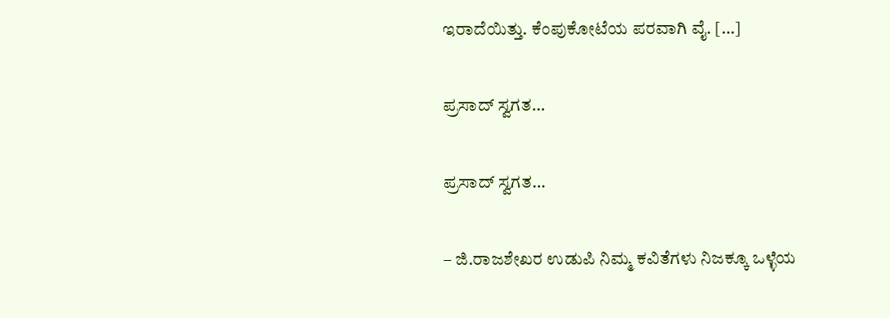ಇರಾದೆಯಿತ್ತು. ಕೆಂಪುಕೋಟೆಯ ಪರವಾಗಿ ವೈ. […]

ಪ್ರಸಾದ್ ಸ್ವಗತ…

ಪ್ರಸಾದ್ ಸ್ವಗತ…

– ಜಿ.ರಾಜಶೇಖರ ಉಡುಪಿ ನಿಮ್ಮ ಕವಿತೆಗಳು ನಿಜಕ್ಕೂ ಒಳ್ಳೆಯ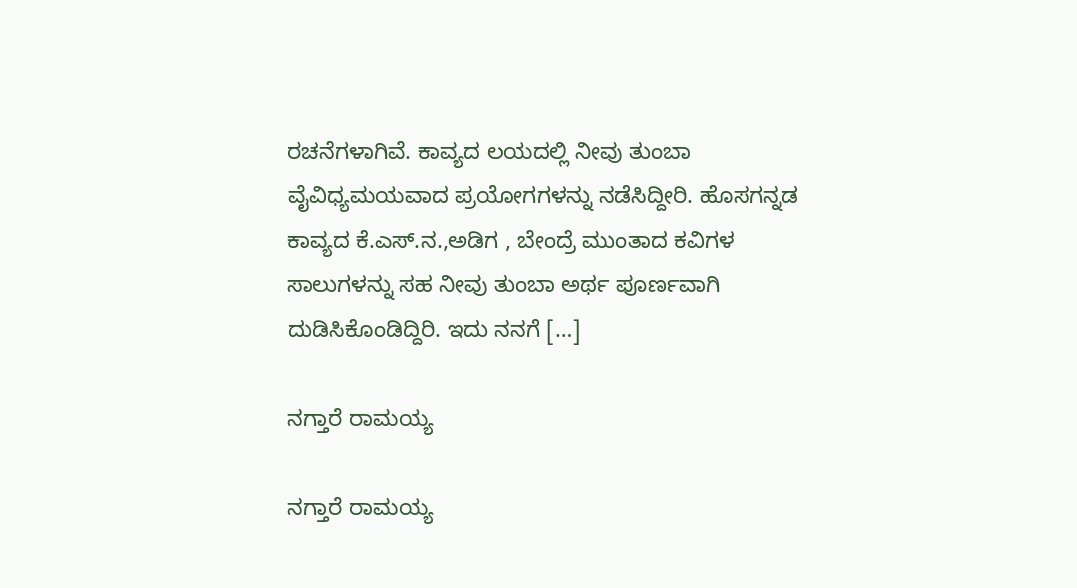ರಚನೆಗಳಾಗಿವೆ. ಕಾವ್ಯದ ಲಯದಲ್ಲಿ ನೀವು ತುಂಬಾ ವೈವಿಧ್ಯಮಯವಾದ ಪ್ರಯೋಗಗಳನ್ನು ನಡೆಸಿದ್ದೀರಿ. ಹೊಸಗನ್ನಡ ಕಾವ್ಯದ ಕೆ.ಎಸ್.ನ.,ಅಡಿಗ , ಬೇಂದ್ರೆ ಮುಂತಾದ ಕವಿಗಳ ಸಾಲುಗಳನ್ನು ಸಹ ನೀವು ತುಂಬಾ ಅರ್ಥ ಪೂರ್ಣವಾಗಿ ದುಡಿಸಿಕೊಂಡಿದ್ದಿರಿ. ಇದು ನನಗೆ […]

ನಗ್ತಾರೆ ರಾಮಯ್ಯ

ನಗ್ತಾರೆ ರಾಮಯ್ಯ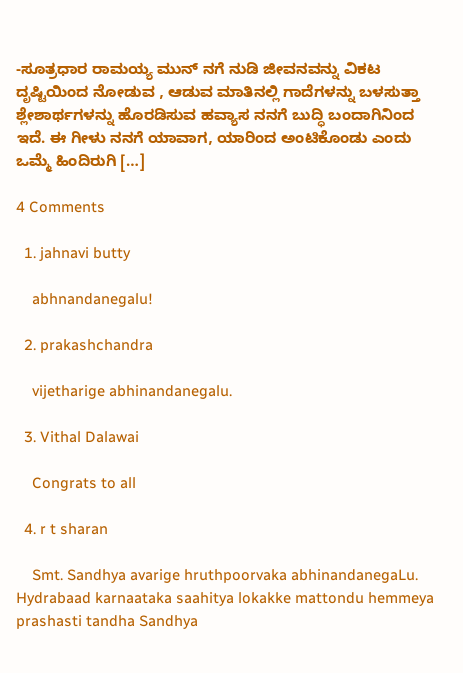-ಸೂತ್ರಧಾರ ರಾಮಯ್ಯ ಮುನ್ ನಗೆ ನುಡಿ ಜೀವನವನ್ನು ವಿಕಟ ದೃಷ್ಟಿಯಿಂದ ನೋಡುವ , ಆಡುವ ಮಾತಿನಲ್ಲಿ ಗಾದೆಗಳನ್ನು ಬಳಸುತ್ತಾ ಶ್ಲೇಶಾರ್ಥಗಳನ್ನು ಹೊರಡಿಸುವ ಹವ್ಯಾಸ ನನಗೆ ಬುದ್ಧಿ ಬಂದಾಗಿನಿಂದ ಇದೆ. ಈ ಗೀಳು ನನಗೆ ಯಾವಾಗ, ಯಾರಿಂದ ಅಂಟಿಕೊಂಡು ಎಂದು ಒಮ್ಮೆ ಹಿಂದಿರುಗಿ […]

4 Comments

  1. jahnavi butty

    abhnandanegalu!

  2. prakashchandra

    vijetharige abhinandanegalu.

  3. Vithal Dalawai

    Congrats to all

  4. r t sharan

    Smt. Sandhya avarige hruthpoorvaka abhinandanegaLu. Hydrabaad karnaataka saahitya lokakke mattondu hemmeya prashasti tandha Sandhya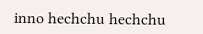inno hechchu hechchu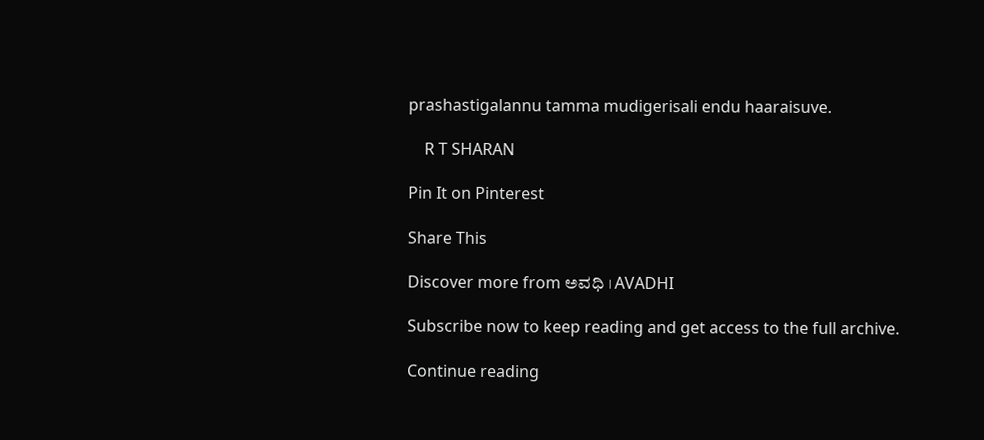prashastigalannu tamma mudigerisali endu haaraisuve.

    R T SHARAN

Pin It on Pinterest

Share This

Discover more from ಅವಧಿ । AVADHI

Subscribe now to keep reading and get access to the full archive.

Continue reading